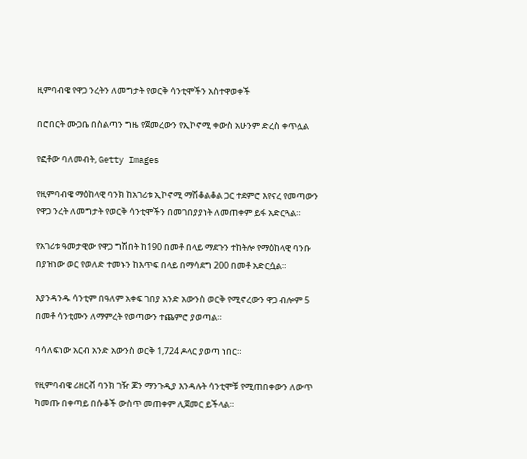ዚምባብዌ የዋጋ ንረትን ለመግታት የወርቅ ሳንቲሞችን አስተዋወቀች

በሮበርት ሙጋቤ በስልጣን ግዜ የጀመረውን የኢኮኖሚ ቀውስ አሁንም ድረስ ቀጥሏል

የፎቶው ባለመብት, Getty Images

የዚምባብዌ ማዕከላዊ ባንክ ከአገሪቱ ኢኮኖሚ ማሽቆልቆል ጋር ተደምሮ እየናረ የመጣውን የዋጋ ንረት ለመግታት የወርቅ ሳንቲሞችን በመገበያያነት ለመጠቀም ይፋ አድርጓል።

የአገሪቱ ዓመታዊው የዋጋ ግሽበት ከ190 በመቶ በላይ ማደጉን ተከትሎ የማዕከላዊ ባንቡ በያዝነው ወር የወለድ ተመኑን ከእጥፍ በላይ በማሳደግ 200 በመቶ አድርሷል።

እያንዳንዱ ሳንቲም በዓለም አቀፍ ገበያ አንድ አውንስ ወርቅ የሚኖረውን ዋጋ ብሎም 5 በመቶ ሳንቲሙን ለማምረት የወጣውን ተጨምሮ ያወጣል።

ባሳለፍነው አርብ አንድ አውንስ ወርቅ 1,724 ዶላር ያወጣ ነበር።

የዚምባብዌ ሪዘርቭ ባንክ ገዥ ጆን ማንጉዲያ እንዳሉት ሳንቲሞቹ የሚጠበቀውን ለውጥ ካመጡ በቀጣይ በሱቆች ውስጥ መጠቀም ሊጀመር ይችላል።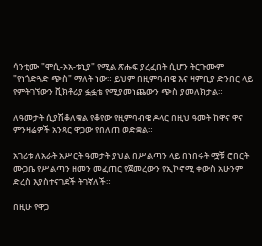ሳንቲሙ "ሞሲ-ኦአ-ቱኒያ" የሚል ጽሑፍ ያረፈበት ሲሆን ትርጉሙም "የነጎድጓድ ጭስ" ማለት ነው። ይህም በዚምባብዌ እና ዛምቢያ ድንበር ላይ የምትገኘውን ቪክቶሪያ ፏፏቴ የሚያመነጨውን ጭስ ያመለክታል።

ለዓመታት ሲያሽቆለቁል የቆየው የዚምባብዌ ዶላር በዚህ ዓመት ከዋና ዋና ምንዛሬዎች አንጻር ዋጋው የበለጠ ወድቋል።

አገሪቱ ለአራት አሥርት ዓመታት ያህል በሥልጣን ላይ በነበሩት ሟቹ ሮበርት ሙጋቤ የሥልጣን ዘመን መፈጠር የጀመረውን የኢኮኖሚ ቀውስ አሁንም ድረስ እያስተናገደች ትገኛለች።

በዚሁ የዋጋ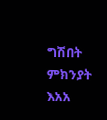ግሽበት ምክንያት እአአ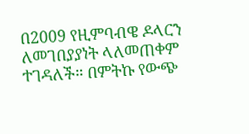በ2009 የዚምባብዌ ዶላርን ለመገበያያነት ላለመጠቀም ተገዳለች። በምትኩ የውጭ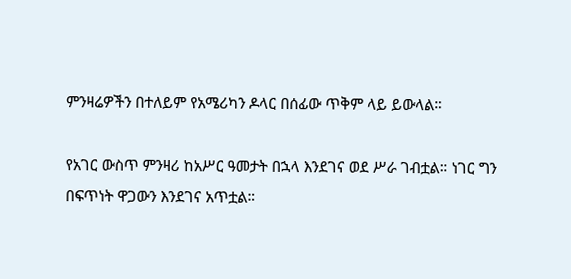ምንዛሬዎችን በተለይም የአሜሪካን ዶላር በሰፊው ጥቅም ላይ ይውላል።

የአገር ውስጥ ምንዛሪ ከአሥር ዓመታት በኋላ እንደገና ወደ ሥራ ገብቷል። ነገር ግን በፍጥነት ዋጋውን እንደገና አጥቷል።